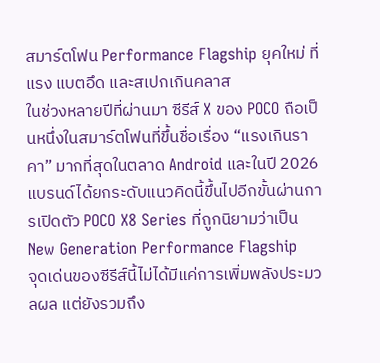สมาร์ตโฟน Performance Flagship ยุคใหม่ ที่แรง แบตอึด และสเปกเกินคลาส
ในช่วงหลายปีที่ผ่านมา ซีรีส์ X ของ POCO ถือเป็นหนึ่งในสมาร์ตโฟนที่ขึ้นชื่อเรื่อง “แรงเกินราคา” มากที่สุดในตลาด Android และในปี 2026 แบรนด์ได้ยกระดับแนวคิดนี้ขึ้นไปอีกขั้นผ่านการเปิดตัว POCO X8 Series ที่ถูกนิยามว่าเป็น New Generation Performance Flagship
จุดเด่นของซีรีส์นี้ไม่ได้มีแค่การเพิ่มพลังประมวลผล แต่ยังรวมถึง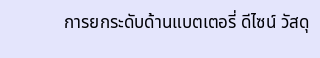การยกระดับด้านแบตเตอรี่ ดีไซน์ วัสดุ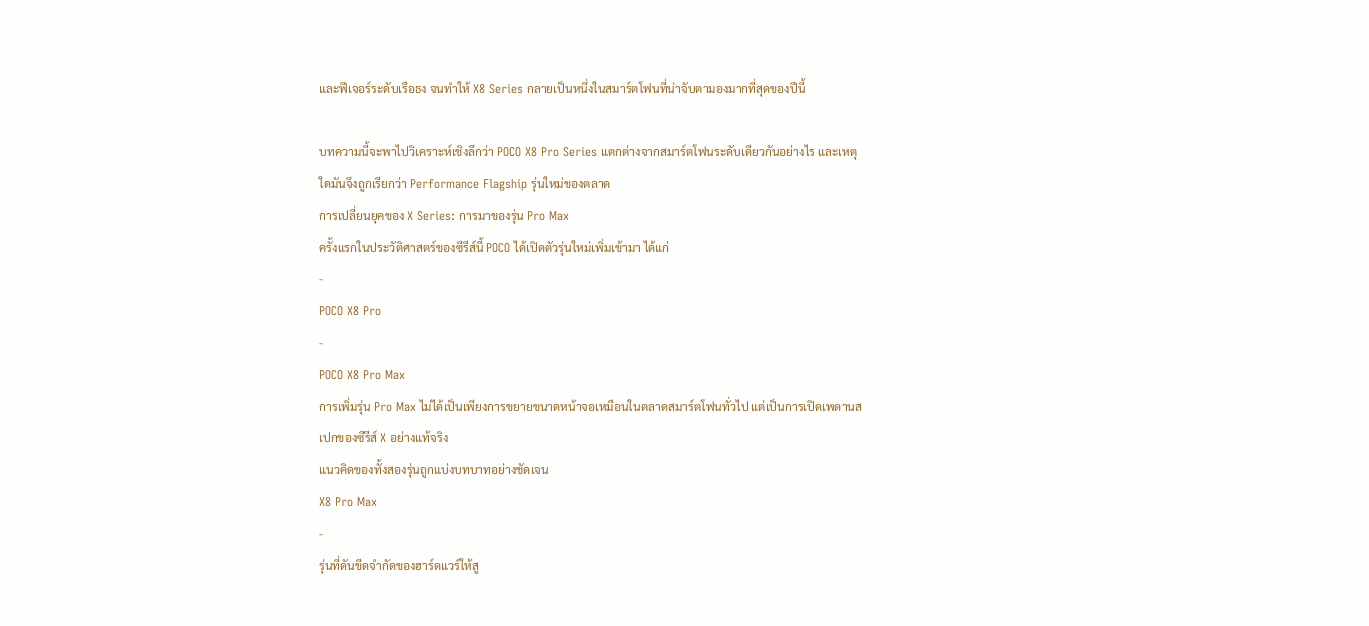และฟีเจอร์ระดับเรือธง จนทำให้ X8 Series กลายเป็นหนึ่งในสมาร์ตโฟนที่น่าจับตามองมากที่สุดของปีนี้

บทความนี้จะพาไปวิเคราะห์เชิงลึกว่า POCO X8 Pro Series แตกต่างจากสมาร์ตโฟนระดับเดียวกันอย่างไร และเหตุใดมันจึงถูกเรียกว่า Performance Flagship รุ่นใหม่ของตลาด
การเปลี่ยนยุคของ X Series: การมาของรุ่น Pro Max
ครั้งแรกในประวัติศาสตร์ของซีรีส์นี้ POCO ได้เปิดตัวรุ่นใหม่เพิ่มเข้ามา ได้แก่
-
POCO X8 Pro
-
POCO X8 Pro Max
การเพิ่มรุ่น Pro Max ไม่ได้เป็นเพียงการขยายขนาดหน้าจอเหมือนในตลาดสมาร์ตโฟนทั่วไป แต่เป็นการเปิดเพดานสเปกของซีรีส์ X อย่างแท้จริง
แนวคิดของทั้งสองรุ่นถูกแบ่งบทบาทอย่างชัดเจน
X8 Pro Max
-
รุ่นที่ดันขีดจำกัดของฮาร์ดแวร์ให้สู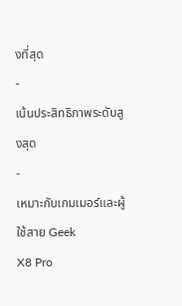งที่สุด
-
เน้นประสิทธิภาพระดับสูงสุด
-
เหมาะกับเกมเมอร์และผู้ใช้สาย Geek
X8 Pro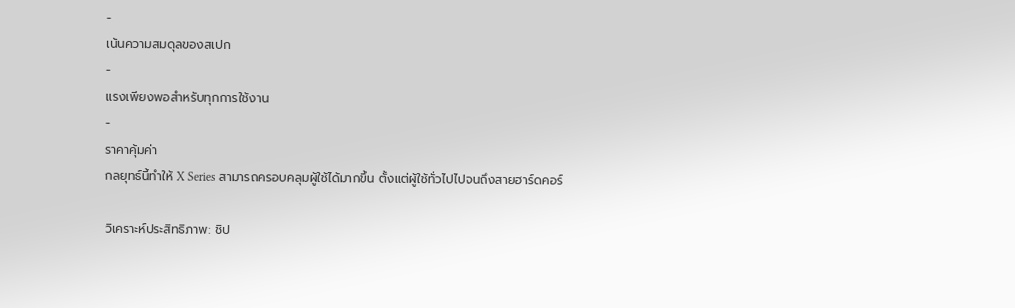-
เน้นความสมดุลของสเปก
-
แรงเพียงพอสำหรับทุกการใช้งาน
-
ราคาคุ้มค่า
กลยุทธ์นี้ทำให้ X Series สามารถครอบคลุมผู้ใช้ได้มากขึ้น ตั้งแต่ผู้ใช้ทั่วไปไปจนถึงสายฮาร์ดคอร์

วิเคราะห์ประสิทธิภาพ: ชิป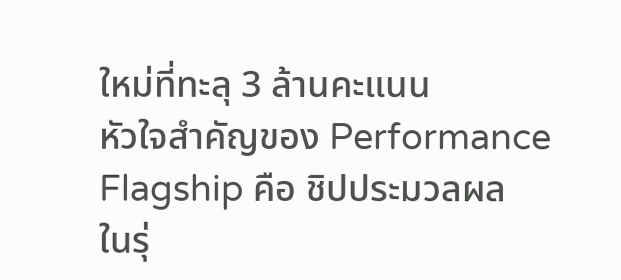ใหม่ที่ทะลุ 3 ล้านคะแนน
หัวใจสำคัญของ Performance Flagship คือ ชิปประมวลผล
ในรุ่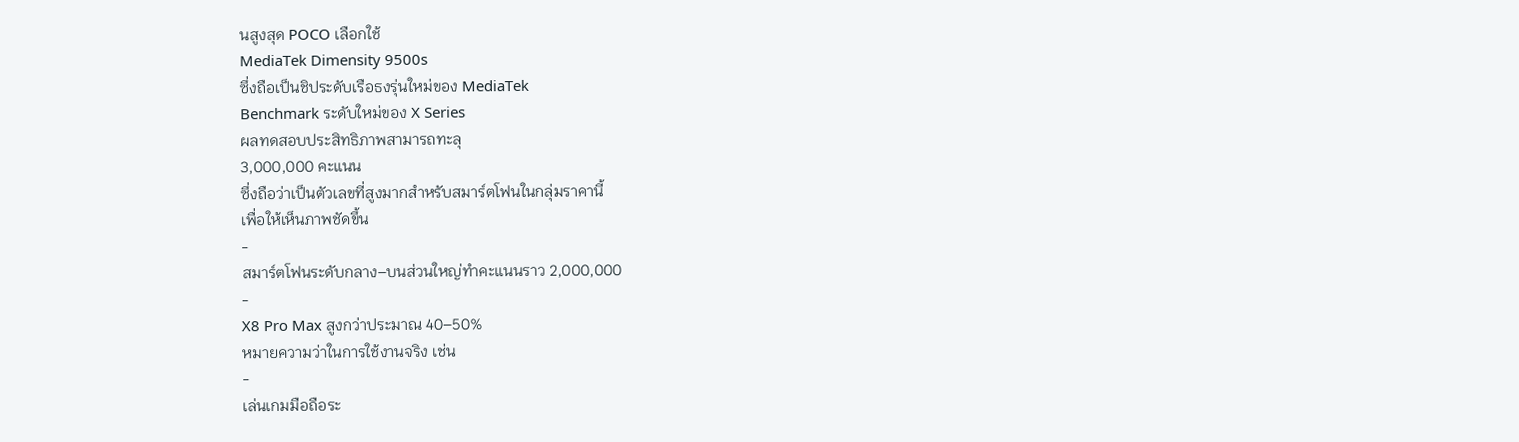นสูงสุด POCO เลือกใช้
MediaTek Dimensity 9500s
ซึ่งถือเป็นชิประดับเรือธงรุ่นใหม่ของ MediaTek
Benchmark ระดับใหม่ของ X Series
ผลทดสอบประสิทธิภาพสามารถทะลุ
3,000,000 คะแนน
ซึ่งถือว่าเป็นตัวเลขที่สูงมากสำหรับสมาร์ตโฟนในกลุ่มราคานี้
เพื่อให้เห็นภาพชัดขึ้น
-
สมาร์ตโฟนระดับกลาง–บนส่วนใหญ่ทำคะแนนราว 2,000,000
-
X8 Pro Max สูงกว่าประมาณ 40–50%
หมายความว่าในการใช้งานจริง เช่น
-
เล่นเกมมือถือระ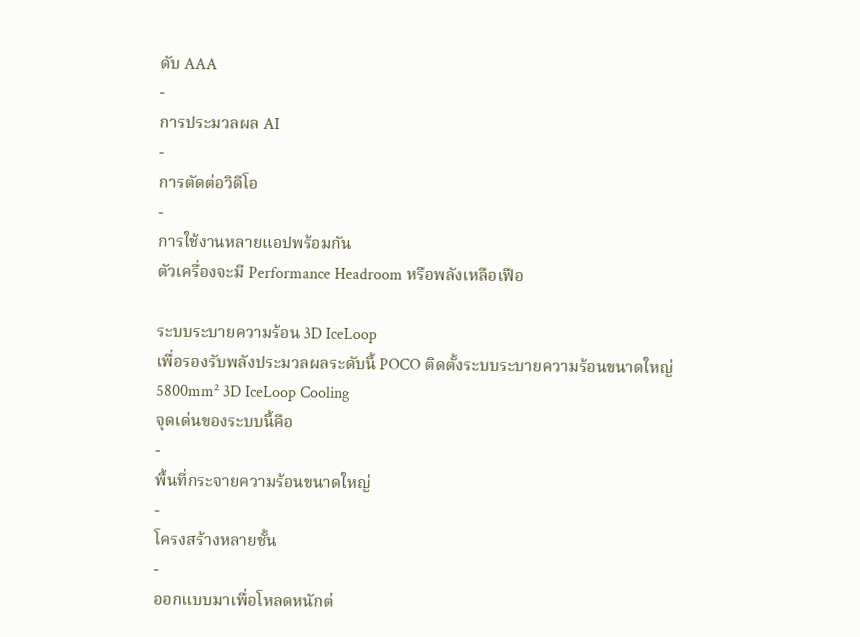ดับ AAA
-
การประมวลผล AI
-
การตัดต่อวิดีโอ
-
การใช้งานหลายแอปพร้อมกัน
ตัวเครื่องจะมี Performance Headroom หรือพลังเหลือเฟือ

ระบบระบายความร้อน 3D IceLoop
เพื่อรองรับพลังประมวลผลระดับนี้ POCO ติดตั้งระบบระบายความร้อนขนาดใหญ่
5800mm² 3D IceLoop Cooling
จุดเด่นของระบบนี้คือ
-
พื้นที่กระจายความร้อนขนาดใหญ่
-
โครงสร้างหลายชั้น
-
ออกแบบมาเพื่อโหลดหนักต่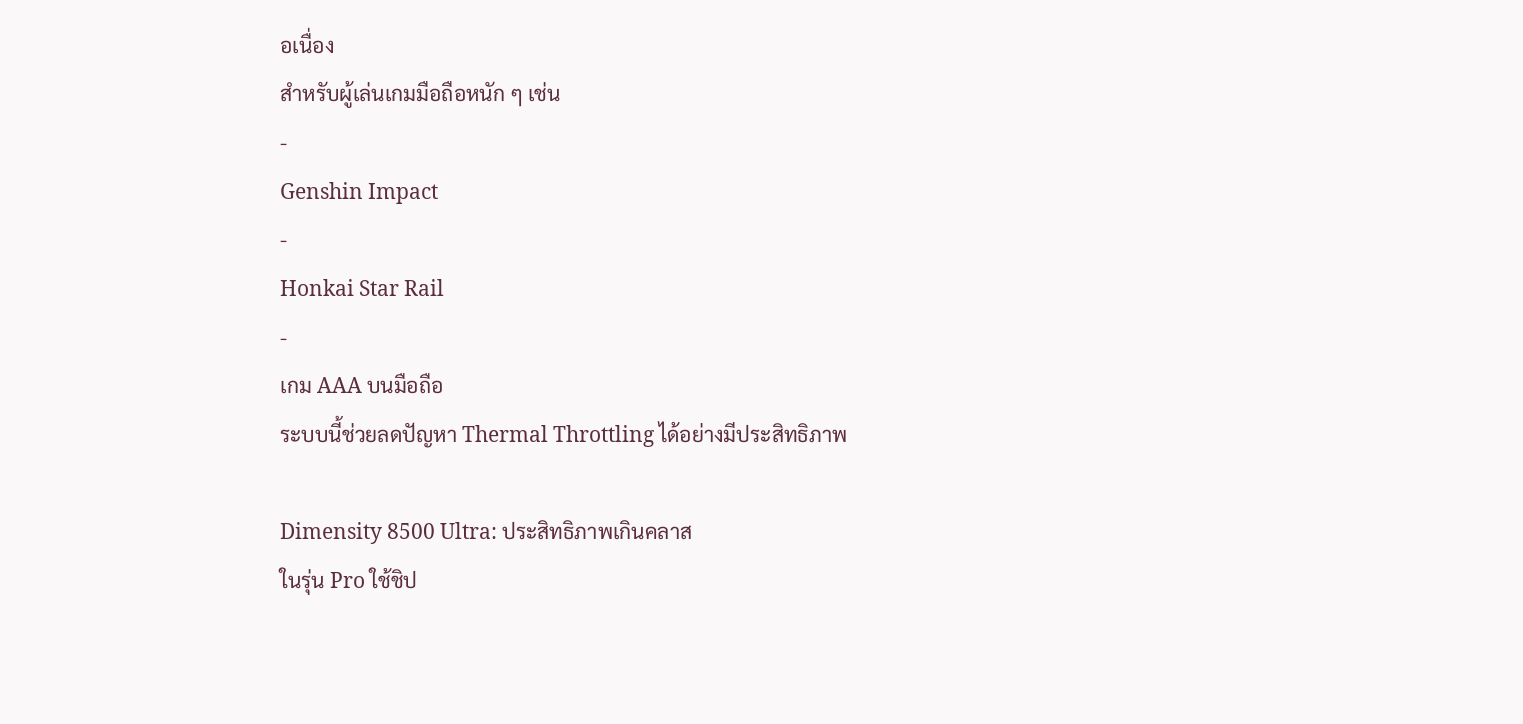อเนื่อง
สำหรับผู้เล่นเกมมือถือหนัก ๆ เช่น
-
Genshin Impact
-
Honkai Star Rail
-
เกม AAA บนมือถือ
ระบบนี้ช่วยลดปัญหา Thermal Throttling ได้อย่างมีประสิทธิภาพ

Dimensity 8500 Ultra: ประสิทธิภาพเกินคลาส
ในรุ่น Pro ใช้ชิป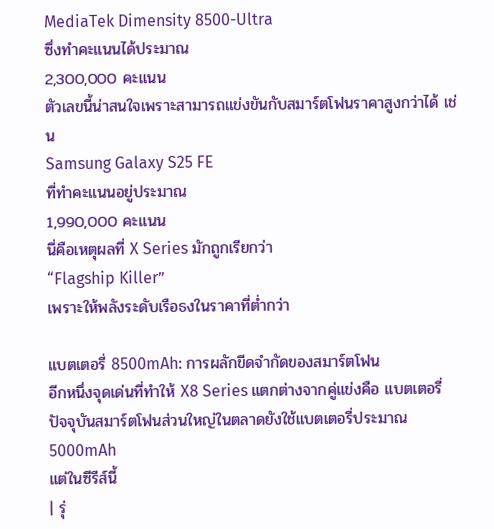MediaTek Dimensity 8500-Ultra
ซึ่งทำคะแนนได้ประมาณ
2,300,000 คะแนน
ตัวเลขนี้น่าสนใจเพราะสามารถแข่งขันกับสมาร์ตโฟนราคาสูงกว่าได้ เช่น
Samsung Galaxy S25 FE
ที่ทำคะแนนอยู่ประมาณ
1,990,000 คะแนน
นี่คือเหตุผลที่ X Series มักถูกเรียกว่า
“Flagship Killer”
เพราะให้พลังระดับเรือธงในราคาที่ต่ำกว่า

แบตเตอรี่ 8500mAh: การผลักขีดจำกัดของสมาร์ตโฟน
อีกหนึ่งจุดเด่นที่ทำให้ X8 Series แตกต่างจากคู่แข่งคือ แบตเตอรี่
ปัจจุบันสมาร์ตโฟนส่วนใหญ่ในตลาดยังใช้แบตเตอรี่ประมาณ
5000mAh
แต่ในซีรีส์นี้
| รุ่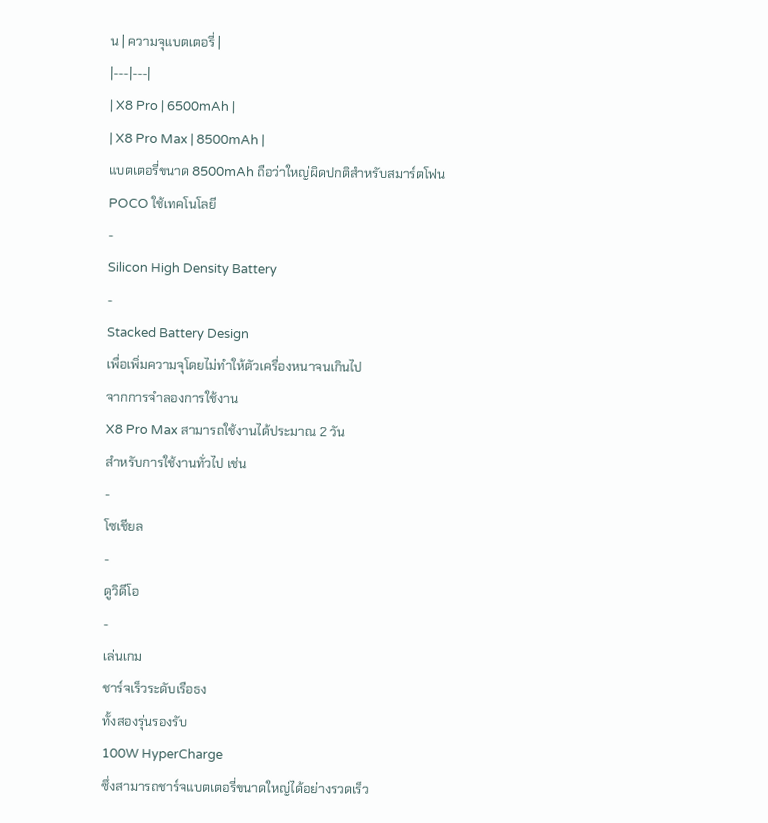น | ความจุแบตเตอรี่ |
|---|---|
| X8 Pro | 6500mAh |
| X8 Pro Max | 8500mAh |
แบตเตอรี่ขนาด 8500mAh ถือว่าใหญ่ผิดปกติสำหรับสมาร์ตโฟน
POCO ใช้เทคโนโลยี
-
Silicon High Density Battery
-
Stacked Battery Design
เพื่อเพิ่มความจุโดยไม่ทำให้ตัวเครื่องหนาจนเกินไป
จากการจำลองการใช้งาน
X8 Pro Max สามารถใช้งานได้ประมาณ 2 วัน
สำหรับการใช้งานทั่วไป เช่น
-
โซเชียล
-
ดูวิดีโอ
-
เล่นเกม
ชาร์จเร็วระดับเรือธง
ทั้งสองรุ่นรองรับ
100W HyperCharge
ซึ่งสามารถชาร์จแบตเตอรี่ขนาดใหญ่ได้อย่างรวดเร็ว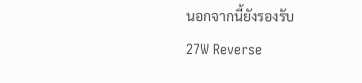นอกจากนี้ยังรองรับ
27W Reverse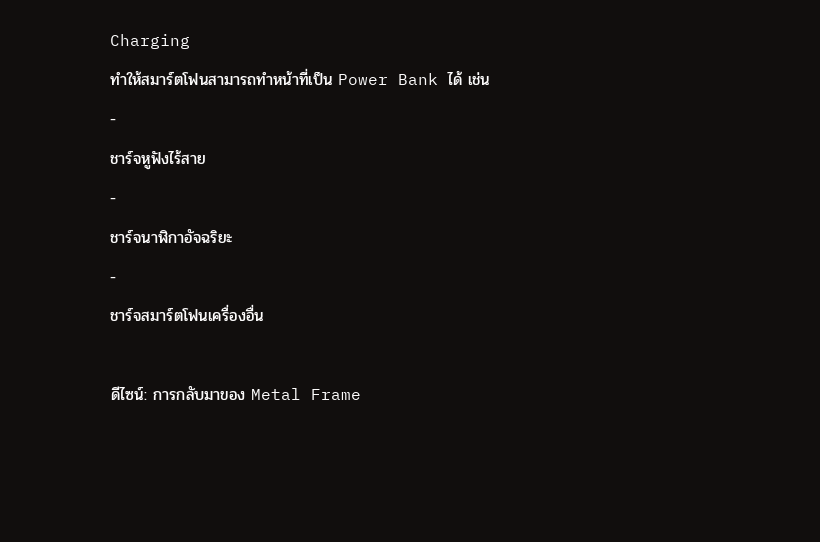Charging
ทำให้สมาร์ตโฟนสามารถทำหน้าที่เป็น Power Bank ได้ เช่น
-
ชาร์จหูฟังไร้สาย
-
ชาร์จนาฬิกาอัจฉริยะ
-
ชาร์จสมาร์ตโฟนเครื่องอื่น

ดีไซน์: การกลับมาของ Metal Frame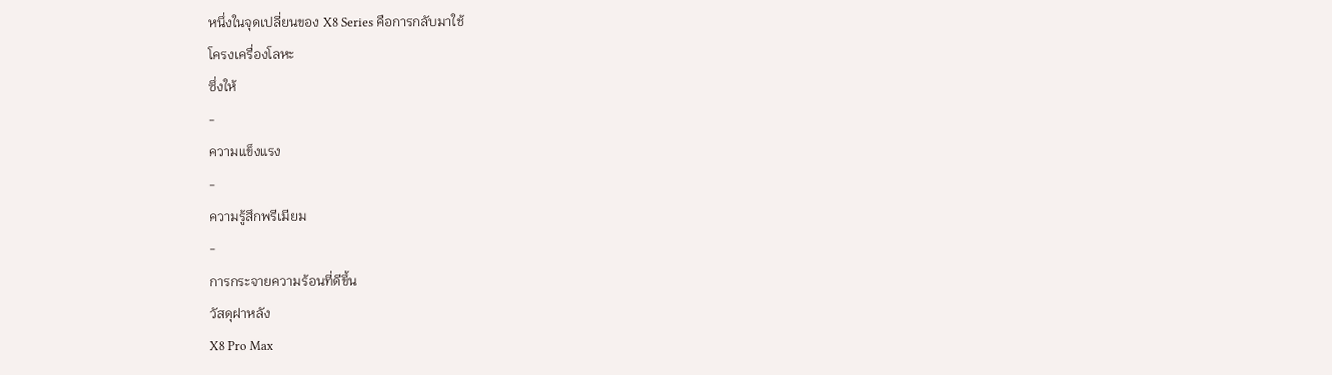หนึ่งในจุดเปลี่ยนของ X8 Series คือการกลับมาใช้
โครงเครื่องโลหะ
ซึ่งให้
-
ความแข็งแรง
-
ความรู้สึกพรีเมียม
-
การกระจายความร้อนที่ดีขึ้น
วัสดุฝาหลัง
X8 Pro Max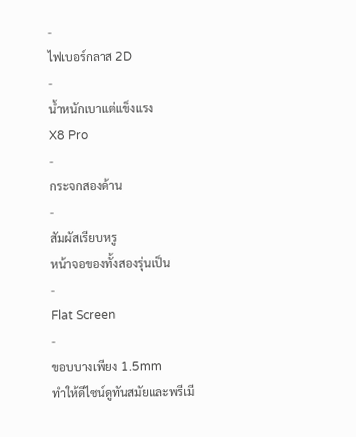-
ไฟเบอร์กลาส 2D
-
น้ำหนักเบาแต่แข็งแรง
X8 Pro
-
กระจกสองด้าน
-
สัมผัสเรียบหรู
หน้าจอของทั้งสองรุ่นเป็น
-
Flat Screen
-
ขอบบางเพียง 1.5mm
ทำให้ดีไซน์ดูทันสมัยและพรีเมี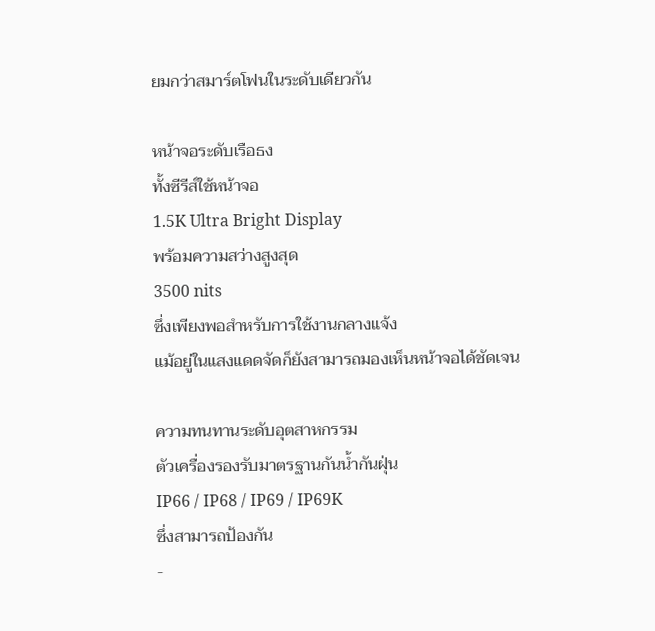ยมกว่าสมาร์ตโฟนในระดับเดียวกัน

หน้าจอระดับเรือธง
ทั้งซีรีส์ใช้หน้าจอ
1.5K Ultra Bright Display
พร้อมความสว่างสูงสุด
3500 nits
ซึ่งเพียงพอสำหรับการใช้งานกลางแจ้ง
แม้อยู่ในแสงแดดจัดก็ยังสามารถมองเห็นหน้าจอได้ชัดเจน

ความทนทานระดับอุตสาหกรรม
ตัวเครื่องรองรับมาตรฐานกันน้ำกันฝุ่น
IP66 / IP68 / IP69 / IP69K
ซึ่งสามารถป้องกัน
-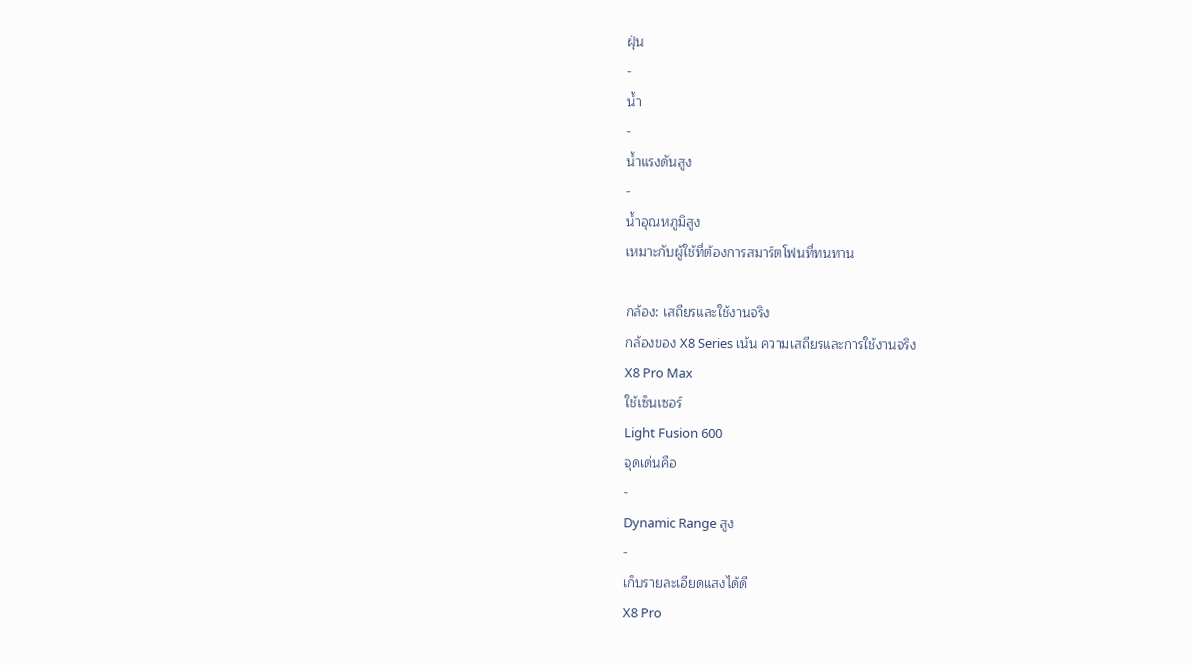ฝุ่น
-
น้ำ
-
น้ำแรงดันสูง
-
น้ำอุณหภูมิสูง
เหมาะกับผู้ใช้ที่ต้องการสมาร์ตโฟนที่ทนทาน

กล้อง: เสถียรและใช้งานจริง
กล้องของ X8 Series เน้น ความเสถียรและการใช้งานจริง
X8 Pro Max
ใช้เซ็นเซอร์
Light Fusion 600
จุดเด่นคือ
-
Dynamic Range สูง
-
เก็บรายละเอียดแสงได้ดี
X8 Pro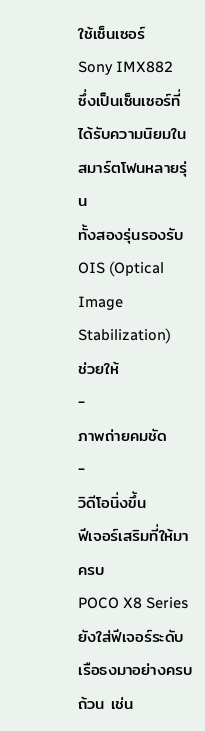ใช้เซ็นเซอร์
Sony IMX882
ซึ่งเป็นเซ็นเซอร์ที่ได้รับความนิยมในสมาร์ตโฟนหลายรุ่น
ทั้งสองรุ่นรองรับ
OIS (Optical Image Stabilization)
ช่วยให้
-
ภาพถ่ายคมชัด
-
วิดีโอนิ่งขึ้น
ฟีเจอร์เสริมที่ให้มาครบ
POCO X8 Series ยังใส่ฟีเจอร์ระดับเรือธงมาอย่างครบถ้วน เช่น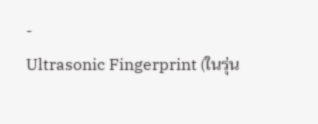-
Ultrasonic Fingerprint (ในรุ่น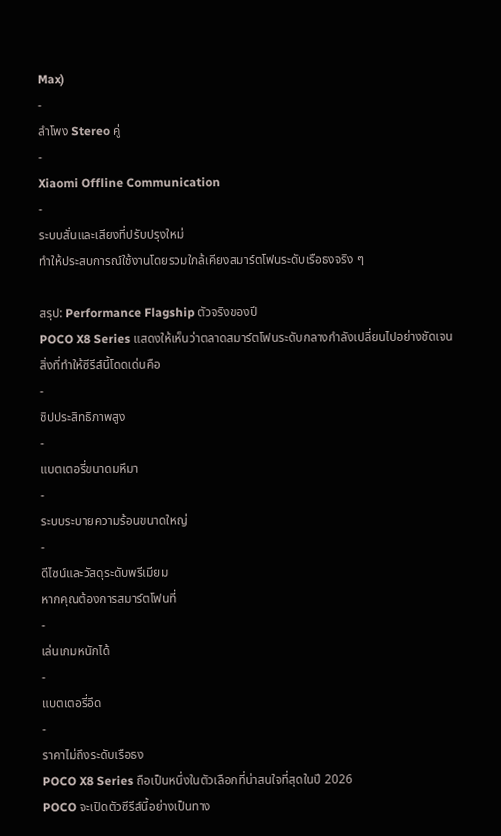Max)
-
ลำโพง Stereo คู่
-
Xiaomi Offline Communication
-
ระบบสั่นและเสียงที่ปรับปรุงใหม่
ทำให้ประสบการณ์ใช้งานโดยรวมใกล้เคียงสมาร์ตโฟนระดับเรือธงจริง ๆ

สรุป: Performance Flagship ตัวจริงของปี
POCO X8 Series แสดงให้เห็นว่าตลาดสมาร์ตโฟนระดับกลางกำลังเปลี่ยนไปอย่างชัดเจน
สิ่งที่ทำให้ซีรีส์นี้โดดเด่นคือ
-
ชิปประสิทธิภาพสูง
-
แบตเตอรี่ขนาดมหึมา
-
ระบบระบายความร้อนขนาดใหญ่
-
ดีไซน์และวัสดุระดับพรีเมียม
หากคุณต้องการสมาร์ตโฟนที่
-
เล่นเกมหนักได้
-
แบตเตอรี่อึด
-
ราคาไม่ถึงระดับเรือธง
POCO X8 Series ถือเป็นหนึ่งในตัวเลือกที่น่าสนใจที่สุดในปี 2026
POCO จะเปิดตัวซีรีส์นี้อย่างเป็นทาง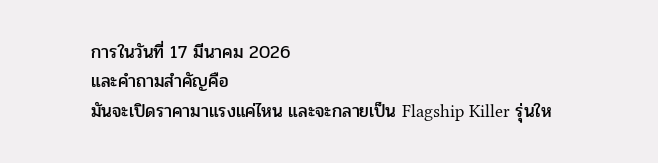การในวันที่ 17 มีนาคม 2026
และคำถามสำคัญคือ
มันจะเปิดราคามาแรงแค่ไหน และจะกลายเป็น Flagship Killer รุ่นให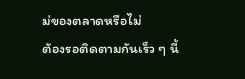ม่ของตลาดหรือไม่
ต้องรอติดตามกันเร็ว ๆ นี้